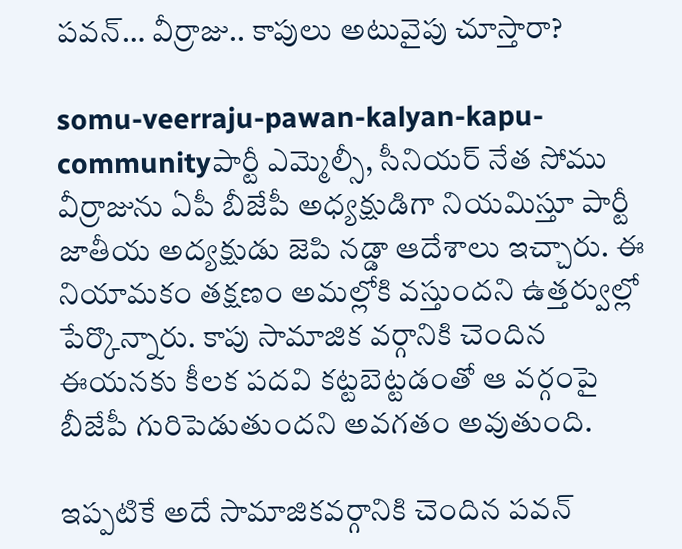పవన్… వీర్రాజు.. కాపులు అటువైపు చూస్తారా?

somu-veerraju-pawan-kalyan-kapu-communityపార్టీ ఎమ్మెల్సీ, సీనియర్ నేత సోము వీర్రాజును ఏపీ బీజేపీ అధ్యక్షుడిగా నియమిస్తూ పార్టీ జాతీయ అద్యక్షుడు జెపి నడ్డా ఆదేశాలు ఇచ్చారు. ఈ నియామకం తక్షణం అమల్లోకి వస్తుందని ఉత్తర్వుల్లో పేర్కొన్నారు. కాపు సామాజిక వర్గానికి చెందిన ఈయనకు కీలక పదవి కట్టబెట్టడంతో ఆ వర్గంపై బీజేపీ గురిపెడుతుందని అవగతం అవుతుంది.

ఇప్పటికే అదే సామాజికవర్గానికి చెందిన పవన్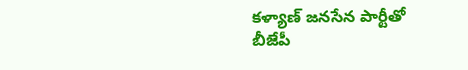కళ్యాణ్ జనసేన పార్టీతో బీజేపీ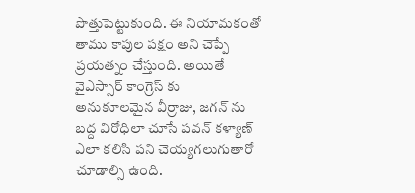పొత్తుపెట్టుకుంది. ఈ నియామకంతో తాము కాపుల పక్షం అని చెప్పే ప్రయత్నం చేస్తుంది. అయితే వైఎస్సార్ కాంగ్రెస్ కు అనుకూలమైన వీర్రాజు, జగన్ ను బద్ద విరోధిలా చూసే పవన్ కళ్యాణ్ ఎలా కలిసి పని చెయ్యగలుగుతారో చూడాల్సి ఉంది.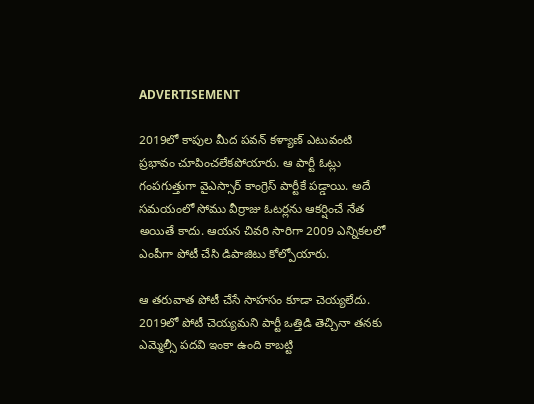ADVERTISEMENT

2019లో కాపుల మీద పవన్ కళ్యాణ్ ఎటువంటి ప్రభావం చూపించలేకపోయారు. ఆ పార్టీ ఓట్లు గంపగుత్తుగా వైఎస్సార్ కాంగ్రెస్ పార్టీకే పడ్డాయి. అదే సమయంలో సోము వీర్రాజు ఓటర్లను ఆకర్షించే నేత అయితే కాదు. ఆయన చివరి సారిగా 2009 ఎన్నికలలో ఎంపీగా పోటీ చేసి డిపాజిటు కోల్పోయారు.

ఆ తరువాత పోటీ చేసే సాహసం కూడా చెయ్యలేదు. 2019లో పోటీ చెయ్యమని పార్టీ ఒత్తిడి తెచ్చినా తనకు ఎమ్మెల్సీ పదవి ఇంకా ఉంది కాబట్టి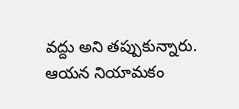వద్దు అని తప్పుకున్నారు. ఆయన నియామకం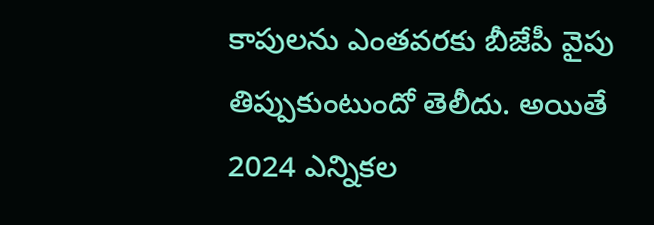కాపులను ఎంతవరకు బీజేపీ వైపు తిప్పుకుంటుందో తెలీదు. అయితే 2024 ఎన్నికల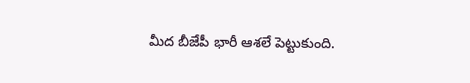మీద బీజేపీ భారీ ఆశలే పెట్టుకుంది.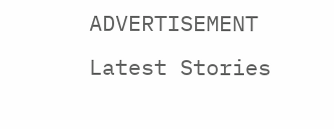ADVERTISEMENT
Latest Stories